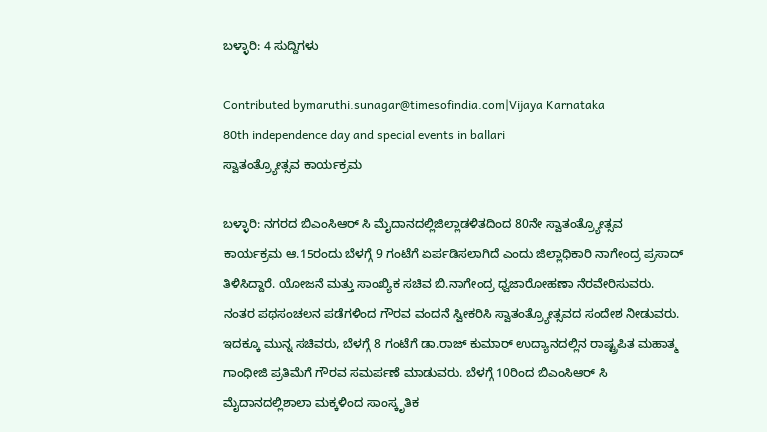ಬಳ್ಳಾರಿ: 4 ಸುದ್ದಿಗಳು

Contributed bymaruthi.sunagar@timesofindia.com|Vijaya Karnataka
80th independence day and special events in ballari
ಸ್ವಾತಂತ್ರ್ಯೋತ್ಸವ ಕಾರ್ಯಕ್ರಮ

ಬಳ್ಳಾರಿ: ನಗರದ ಬಿಎಂಸಿಆರ್ ಸಿ ಮೈದಾನದಲ್ಲಿಜಿಲ್ಲಾಡಳಿತದಿಂದ 80ನೇ ಸ್ವಾತಂತ್ರ್ಯೋತ್ಸವ ಕಾರ್ಯಕ್ರಮ ಆ.15ರಂದು ಬೆಳಗ್ಗೆ 9 ಗಂಟೆಗೆ ಏರ್ಪಡಿಸಲಾಗಿದೆ ಎಂದು ಜಿಲ್ಲಾಧಿಕಾರಿ ನಾಗೇಂದ್ರ ಪ್ರಸಾದ್ ತಿಳಿಸಿದ್ದಾರೆ. ಯೋಜನೆ ಮತ್ತು ಸಾಂಖ್ಯಿಕ ಸಚಿವ ಬಿ.ನಾಗೇಂದ್ರ ಧ್ವಜಾರೋಹಣಾ ನೆರವೇರಿಸುವರು. ನಂತರ ಪಥಸಂಚಲನ ಪಡೆಗಳಿಂದ ಗೌರವ ವಂದನೆ ಸ್ವೀಕರಿಸಿ ಸ್ವಾತಂತ್ರ್ಯೋತ್ಸವದ ಸಂದೇಶ ನೀಡುವರು. ಇದಕ್ಕೂ ಮುನ್ನ ಸಚಿವರು, ಬೆಳಗ್ಗೆ 8 ಗಂಟೆಗೆ ಡಾ.ರಾಜ್ ಕುಮಾರ್ ಉದ್ಯಾನದಲ್ಲಿನ ರಾಷ್ಟ್ರಪಿತ ಮಹಾತ್ಮ ಗಾಂಧೀಜಿ ಪ್ರತಿಮೆಗೆ ಗೌರವ ಸಮರ್ಪಣೆ ಮಾಡುವರು. ಬೆಳಗ್ಗೆ 10ರಿಂದ ಬಿಎಂಸಿಆರ್ ಸಿ ಮೈದಾನದಲ್ಲಿಶಾಲಾ ಮಕ್ಕಳಿಂದ ಸಾಂಸ್ಕೃತಿಕ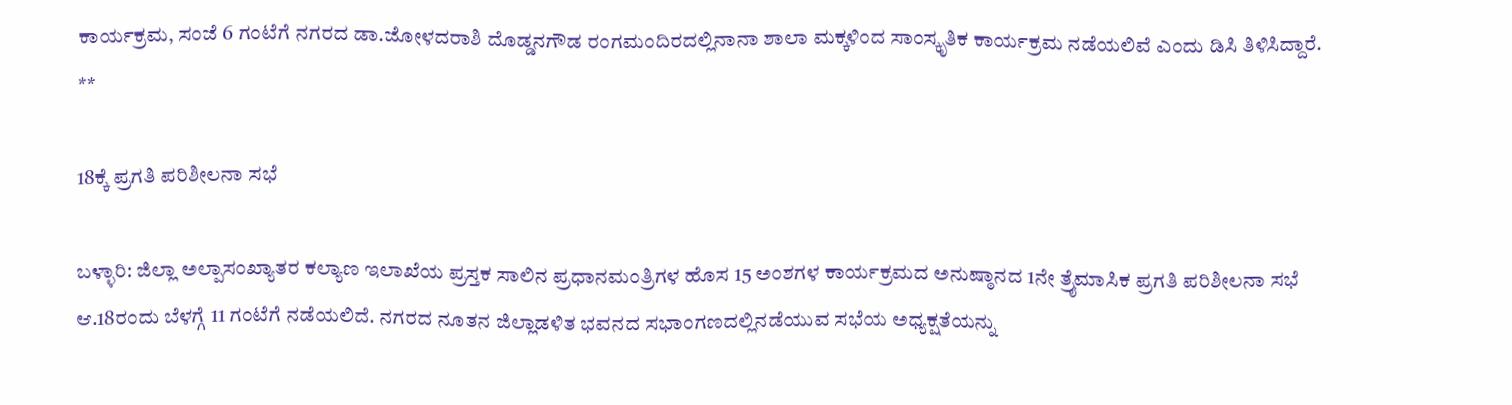ಕಾರ್ಯಕ್ರಮ, ಸಂಜೆ 6 ಗಂಟೆಗೆ ನಗರದ ಡಾ.ಜೋಳದರಾಶಿ ದೊಡ್ಡನಗೌಡ ರಂಗಮಂದಿರದಲ್ಲಿನಾನಾ ಶಾಲಾ ಮಕ್ಕಳಿಂದ ಸಾಂಸ್ಕೃತಿಕ ಕಾರ್ಯಕ್ರಮ ನಡೆಯಲಿವೆ ಎಂದು ಡಿಸಿ ತಿಳಿಸಿದ್ದಾರೆ.
**

18ಕ್ಕೆ ಪ್ರಗತಿ ಪರಿಶೀಲನಾ ಸಭೆ

ಬಳ್ಳಾರಿ: ಜಿಲ್ಲಾ ಅಲ್ಪಾಸಂಖ್ಯಾತರ ಕಲ್ಯಾಣ ಇಲಾಖೆಯ ಪ್ರಸ್ತಕ ಸಾಲಿನ ಪ್ರಧಾನಮಂತ್ರಿಗಳ ಹೊಸ 15 ಅಂಶಗಳ ಕಾರ್ಯಕ್ರಮದ ಅನುಷ್ಠಾನದ 1ನೇ ತ್ರೈಮಾಸಿಕ ಪ್ರಗತಿ ಪರಿಶೀಲನಾ ಸಭೆ ಆ.18ರಂದು ಬೆಳಗ್ಗೆ 11 ಗಂಟೆಗೆ ನಡೆಯಲಿದೆ. ನಗರದ ನೂತನ ಜಿಲ್ಲಾಡಳಿತ ಭವನದ ಸಭಾಂಗಣದಲ್ಲಿನಡೆಯುವ ಸಭೆಯ ಅಧ್ಯಕ್ಷತೆಯನ್ನು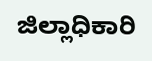ಜಿಲ್ಲಾಧಿಕಾರಿ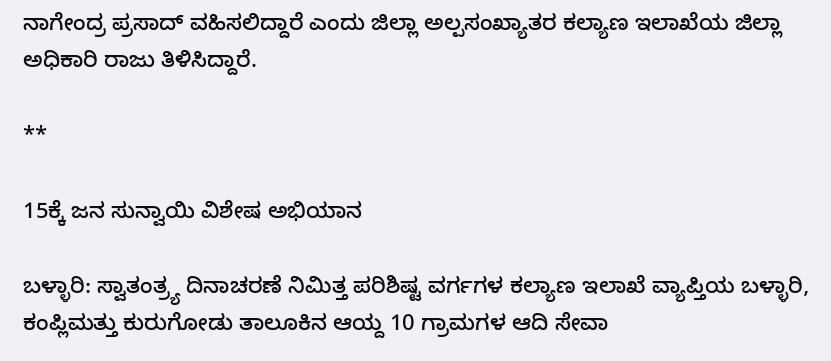ನಾಗೇಂದ್ರ ಪ್ರಸಾದ್ ವಹಿಸಲಿದ್ದಾರೆ ಎಂದು ಜಿಲ್ಲಾ ಅಲ್ಪಸಂಖ್ಯಾತರ ಕಲ್ಯಾಣ ಇಲಾಖೆಯ ಜಿಲ್ಲಾ ಅಧಿಕಾರಿ ರಾಜು ತಿಳಿಸಿದ್ದಾರೆ.

**

15ಕ್ಕೆ ಜನ ಸುನ್ವಾಯಿ ವಿಶೇಷ ಅಭಿಯಾನ

ಬಳ್ಳಾರಿ: ಸ್ವಾತಂತ್ರ್ಯ ದಿನಾಚರಣೆ ನಿಮಿತ್ತ ಪರಿಶಿಷ್ಟ ವರ್ಗಗಳ ಕಲ್ಯಾಣ ಇಲಾಖೆ ವ್ಯಾಪ್ತಿಯ ಬಳ್ಳಾರಿ, ಕಂಪ್ಲಿಮತ್ತು ಕುರುಗೋಡು ತಾಲೂಕಿನ ಆಯ್ದ 10 ಗ್ರಾಮಗಳ ಆದಿ ಸೇವಾ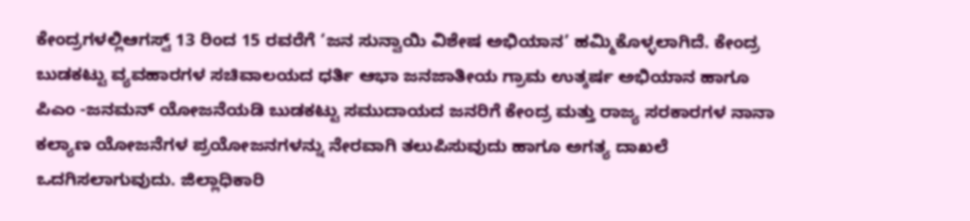ಕೇಂದ್ರಗಳಲ್ಲಿಆಗಸ್ವ್ 13 ರಿಂದ 15 ರವರೆಗೆ ‘ಜನ ಸುನ್ವಾಯಿ ವಿಶೇಷ ಅಭಿಯಾನ’ ಹಮ್ಮಿಕೊಳ್ಳಲಾಗಿದೆ. ಕೇಂದ್ರ ಬುಡಕಟ್ಟು ವ್ಯವಹಾರಗಳ ಸಚಿವಾಲಯದ ಧರ್ತಿ ಆಭಾ ಜನಜಾತೀಯ ಗ್ರಾಮ ಉತ್ಕರ್ಷ ಅಭಿಯಾನ ಹಾಗೂ ಪಿಎಂ -ಜನಮನ್ ಯೋಜನೆಯಡಿ ಬುಡಕಟ್ಟು ಸಮುದಾಯದ ಜನರಿಗೆ ಕೇಂದ್ರ ಮತ್ತು ರಾಜ್ಯ ಸರಕಾರಗಳ ನಾನಾ ಕಲ್ಯಾಣ ಯೋಜನೆಗಳ ಪ್ರಯೋಜನಗಳನ್ನು ನೇರವಾಗಿ ತಲುಪಿಸುವುದು ಹಾಗೂ ಅಗತ್ಯ ದಾಖಲೆ ಒದಗಿಸಲಾಗುವುದು. ಜಿಲ್ಲಾಧಿಕಾರಿ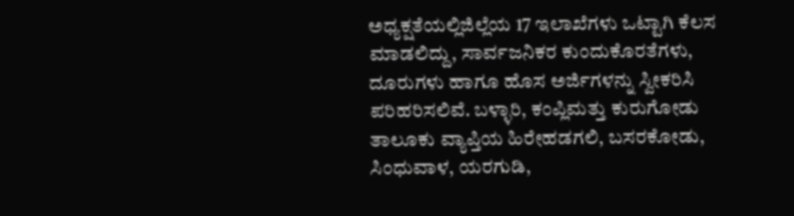ಅಧ್ಯಕ್ಷತೆಯಲ್ಲಿಜಿಲ್ಲೆಯ 17 ಇಲಾಖೆಗಳು ಒಟ್ಟಾಗಿ ಕೆಲಸ ಮಾಡಲಿದ್ದು, ಸಾರ್ವಜನಿಕರ ಕುಂದುಕೊರತೆಗಳು, ದೂರುಗಳು ಹಾಗೂ ಹೊಸ ಅರ್ಜಿಗಳನ್ನು ಸ್ವೀಕರಿಸಿ ಪರಿಹರಿಸಲಿವೆ. ಬಳ್ಳಾರಿ, ಕಂಪ್ಲಿಮತ್ತು ಕುರುಗೋಡು ತಾಲೂಕು ವ್ಯಾಪ್ತಿಯ ಹಿರೇಹಡಗಲಿ, ಬಸರಕೋಡು, ಸಿಂಧುವಾಳ, ಯರಗುಡಿ,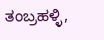ತಂಬ್ರಹಳ್ಳಿ,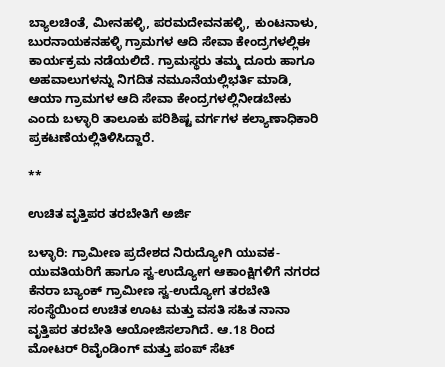ಬ್ಯಾಲಚಿಂತೆ, ಮೀನಹಳ್ಳಿ, ಪರಮದೇವನಹಳ್ಳಿ, ಕುಂಟನಾಳು, ಬುರನಾಯಕನಹಳ್ಳಿ ಗ್ರಾಮಗಳ ಆದಿ ಸೇವಾ ಕೇಂದ್ರಗಳಲ್ಲಿಈ ಕಾರ್ಯಕ್ರಮ ನಡೆಯಲಿದೆ. ಗ್ರಾಮಸ್ಥರು ತಮ್ಮ ದೂರು ಹಾಗೂ ಅಹವಾಲುಗಳನ್ನು ನಿಗದಿತ ನಮೂನೆಯಲ್ಲಿಭರ್ತಿ ಮಾಡಿ, ಆಯಾ ಗ್ರಾಮಗಳ ಆದಿ ಸೇವಾ ಕೇಂದ್ರಗಳಲ್ಲಿನೀಡಬೇಕು ಎಂದು ಬಳ್ಳಾರಿ ತಾಲೂಕು ಪರಿಶಿಷ್ಟ ವರ್ಗಗಳ ಕಲ್ಯಾಣಾಧಿಕಾರಿ ಪ್ರಕಟಣೆಯಲ್ಲಿತಿಳಿಸಿದ್ದಾರೆ.

**

ಉಚಿತ ವೃತ್ತಿಪರ ತರಬೇತಿಗೆ ಅರ್ಜಿ

ಬಳ್ಳಾರಿ: ಗ್ರಾಮೀಣ ಪ್ರದೇಶದ ನಿರುದ್ಯೋಗಿ ಯುವಕ- ಯುವತಿಯರಿಗೆ ಹಾಗೂ ಸ್ವ-ಉದ್ಯೋಗ ಆಕಾಂಕ್ಷಿಗಳಿಗೆ ನಗರದ ಕೆನರಾ ಬ್ಯಾಂಕ್ ಗ್ರಾಮೀಣ ಸ್ವ-ಉದ್ಯೋಗ ತರಬೇತಿ ಸಂಸ್ಥೆಯಿಂದ ಉಚಿತ ಊಟ ಮತ್ತು ವಸತಿ ಸಹಿತ ನಾನಾ ವೃತ್ತಿಪರ ತರಬೇತಿ ಆಯೋಜಿಸಲಾಗಿದೆ. ಆ.18 ರಿಂದ ಮೋಟರ್ ರಿವೈಂಡಿಂಗ್ ಮತ್ತು ಪಂಪ್ ಸೆಟ್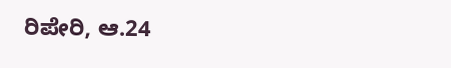ರಿಪೇರಿ, ಆ.24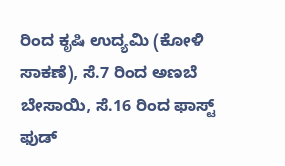ರಿಂದ ಕೃಷಿ ಉದ್ಯಮಿ (ಕೋಳಿ ಸಾಕಣೆ), ಸೆ.7 ರಿಂದ ಅಣಬೆ ಬೇಸಾಯಿ, ಸೆ.16 ರಿಂದ ಫಾಸ್ಟ್ ಫುಡ್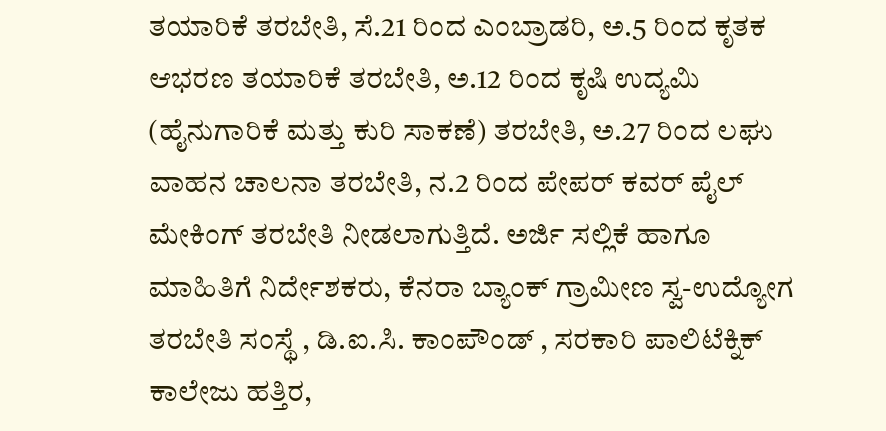ತಯಾರಿಕೆ ತರಬೇತಿ, ಸೆ.21 ರಿಂದ ಎಂಬ್ರಾಡರಿ, ಅ.5 ರಿಂದ ಕೃತಕ ಆಭರಣ ತಯಾರಿಕೆ ತರಬೇತಿ, ಅ.12 ರಿಂದ ಕೃಷಿ ಉದ್ಯಮಿ (ಹೈನುಗಾರಿಕೆ ಮತ್ತು ಕುರಿ ಸಾಕಣೆ) ತರಬೇತಿ, ಅ.27 ರಿಂದ ಲಘು ವಾಹನ ಚಾಲನಾ ತರಬೇತಿ, ನ.2 ರಿಂದ ಪೇಪರ್ ಕವರ್ ಪೈಲ್ ಮೇಕಿಂಗ್ ತರಬೇತಿ ನೀಡಲಾಗುತ್ತಿದೆ. ಅರ್ಜಿ ಸಲ್ಲಿಕೆ ಹಾಗೂ ಮಾಹಿತಿಗೆ ನಿರ್ದೇಶಕರು, ಕೆನರಾ ಬ್ಯಾಂಕ್ ಗ್ರಾಮೀಣ ಸ್ವ-ಉದ್ಯೋಗ ತರಬೇತಿ ಸಂಸ್ಥೆ , ಡಿ.ಐ.ಸಿ. ಕಾಂಪೌಂಡ್ , ಸರಕಾರಿ ಪಾಲಿಟೆಕ್ನಿಕ್ ಕಾಲೇಜು ಹತ್ತಿರ,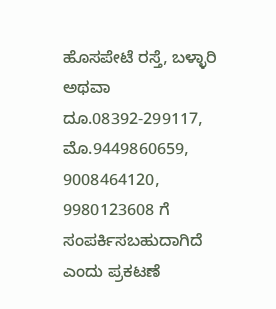ಹೊಸಪೇಟೆ ರಸ್ತೆ, ಬಳ್ಳಾರಿ ಅಥವಾ ದೂ.08392-299117, ಮೊ.9449860659, 9008464120, 9980123608 ಗೆ ಸಂಪರ್ಕಿಸಬಹುದಾಗಿದೆ ಎಂದು ಪ್ರಕಟಣೆ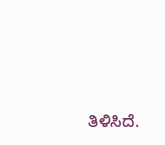ತಿಳಿಸಿದೆ.